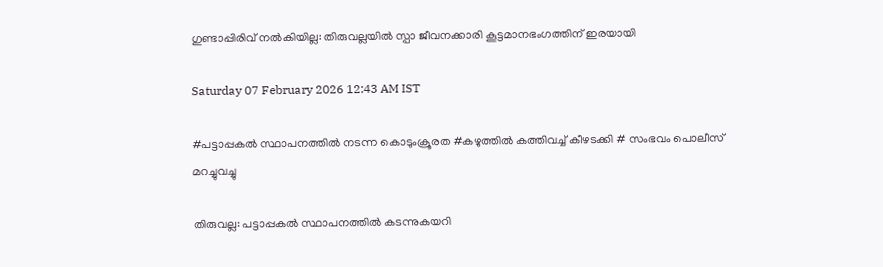ഗുണ്ടാപ്പിരിവ് നൽകിയില്ല: തിരുവല്ലയിൽ സ്പാ ജീവനക്കാരി കൂട്ടമാനഭംഗത്തിന് ഇരയായി

Saturday 07 February 2026 12:43 AM IST

#പട്ടാപ്പകൽ സ്ഥാപനത്തിൽ നടന്ന കൊടുംക്രൂരത #കഴുത്തിൽ കത്തിവച്ച് കീഴടക്കി # സംഭവം പൊലീസ് മറച്ചുവച്ചു

തിരുവല്ല: പട്ടാപ്പകൽ സ്ഥാപനത്തിൽ കടന്നുകയറി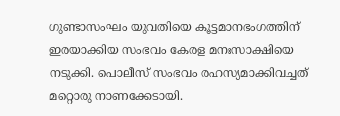ഗുണ്ടാസംഘം യുവതിയെ കൂട്ടമാനഭംഗത്തിന് ഇരയാക്കിയ സംഭവം കേരള മനഃസാക്ഷിയെ നടുക്കി. പൊലീസ് സംഭവം രഹസ്യമാക്കിവച്ചത് മറ്റൊരു നാണക്കേടായി.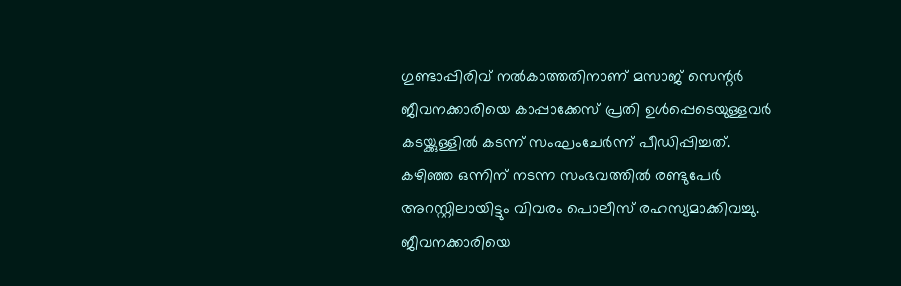ഗുണ്ടാപ്പിരിവ് നൽകാത്തതിനാണ് മസാജ് സെന്റർ ജീവനക്കാരിയെ കാപ്പാക്കേസ് പ്രതി ഉൾപ്പെടെയുള്ളവർ കടയ്ക്കുള്ളിൽ കടന്ന് സംഘംചേർന്ന് പീഡിപ്പിച്ചത്. കഴിഞ്ഞ ഒന്നിന് നടന്ന സംഭവത്തിൽ രണ്ടുപേർ അറസ്റ്റിലായിട്ടും വിവരം പൊലീസ് രഹസ്യമാക്കിവച്ചു. ജീവനക്കാരിയെ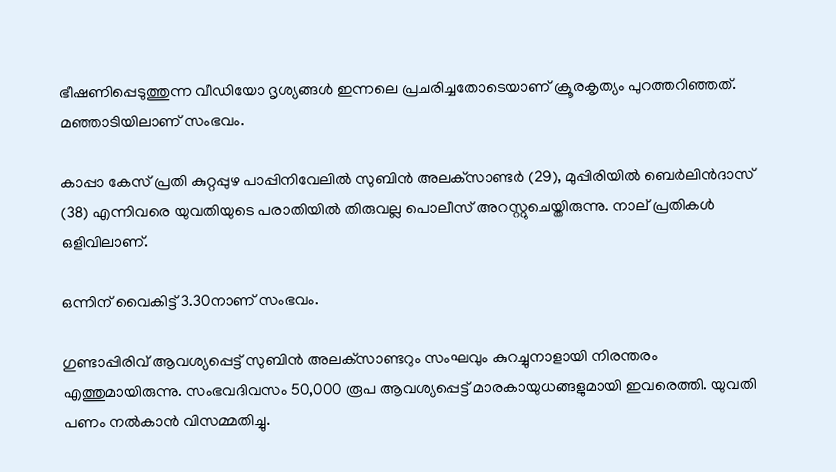ഭീഷണിപ്പെടുത്തുന്ന വീഡിയോ ദൃശ്യങ്ങൾ ഇന്നലെ പ്രചരിച്ചതോടെയാണ് ക്രൂരകൃത്യം പുറത്തറിഞ്ഞത്. മഞ്ഞാടിയിലാണ് സംഭവം.

കാപ്പാ കേസ് പ്രതി കുറ്റപ്പുഴ പാപ്പിനിവേലിൽ സുബിൻ അലക്‌സാണ്ടർ (29), മുപ്പിരിയിൽ ബെർലിൻദാസ് (38) എന്നിവരെ യുവതിയുടെ പരാതിയിൽ തിരുവല്ല പൊലീസ് അറസ്റ്റുചെയ്തിരുന്നു. നാല് പ്രതികൾ ഒളിവിലാണ്.

ഒന്നിന് വൈകിട്ട് 3.30നാണ് സംഭവം.

ഗുണ്ടാപ്പിരിവ് ആവശ്യപ്പെട്ട് സുബിൻ അലക്‌സാണ്ടറും സംഘവും കുറച്ചുനാളായി നിരന്തരം എത്തുമായിരുന്നു. സംഭവദിവസം 50,000 രൂപ ആവശ്യപ്പെട്ട് മാരകായുധങ്ങളുമായി ഇവരെത്തി. യുവതി പണം നൽകാൻ വിസമ്മതിച്ചു.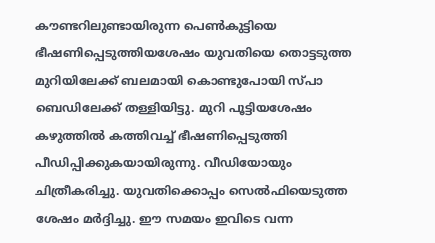കൗണ്ടറിലുണ്ടായിരുന്ന പെൺകുട്ടിയെ ഭീഷണിപ്പെടുത്തിയശേഷം യുവതിയെ തൊട്ടടുത്ത മുറിയിലേക്ക് ബലമായി കൊണ്ടുപോയി സ്പാ ബെഡിലേക്ക് തള്ളിയിട്ടു. മുറി പൂട്ടിയശേഷം കഴുത്തിൽ കത്തിവച്ച് ഭീഷണിപ്പെടുത്തി പീഡിപ്പിക്കുകയായിരുന്നു. വീഡിയോയും ചിത്രീകരിച്ചു. യുവതിക്കൊപ്പം സെൽഫിയെടുത്ത ശേഷം മർദ്ദിച്ചു. ഈ സമയം ഇവിടെ വന്ന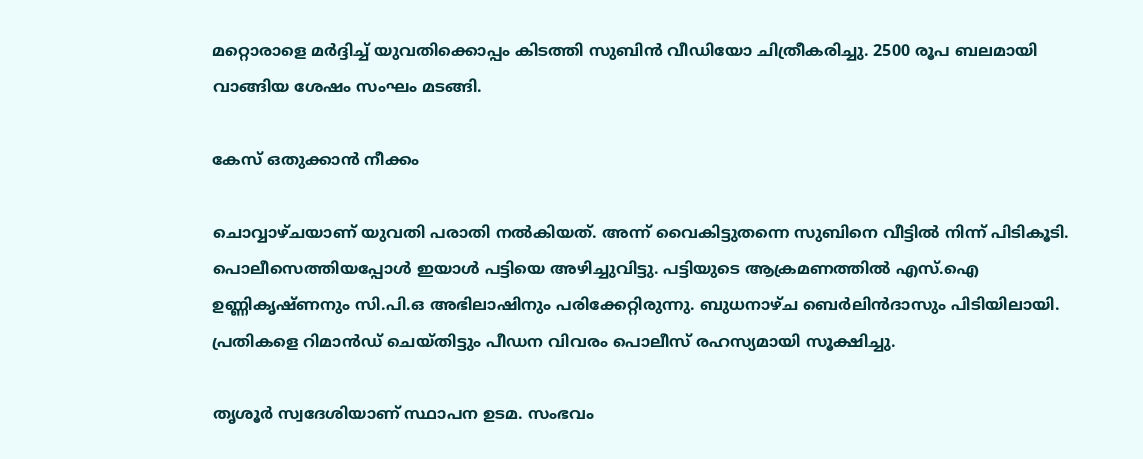മറ്റൊരാളെ മർദ്ദിച്ച് യുവതിക്കൊപ്പം കിടത്തി സുബിൻ വീഡിയോ ചിത്രീകരിച്ചു. 2500 രൂപ ബലമായി വാങ്ങിയ ശേഷം സംഘം മടങ്ങി.

കേസ് ഒതുക്കാൻ നീക്കം

ചൊവ്വാഴ്ചയാണ് യുവതി പരാതി നൽകിയത്. അന്ന് വൈകിട്ടുതന്നെ സുബിനെ വീട്ടിൽ നിന്ന് പിടികൂടി. പൊലീസെത്തിയപ്പോൾ ഇയാൾ പട്ടിയെ അഴിച്ചുവിട്ടു. പട്ടിയുടെ ആക്രമണത്തിൽ എസ്.ഐ ഉണ്ണികൃഷ്ണനും സി.പി.ഒ അഭിലാഷിനും പരിക്കേറ്റിരുന്നു. ബുധനാഴ്ച ബെർലിൻദാസും പിടിയിലായി. പ്രതികളെ റിമാൻഡ് ചെയ്തിട്ടും പീഡന വിവരം പൊലീസ് രഹസ്യമായി സൂക്ഷിച്ചു.

തൃശൂർ സ്വദേശിയാണ് സ്ഥാപന ഉടമ. സംഭവം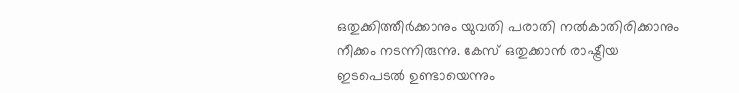ഒതുക്കിത്തീർക്കാനും യുവതി പരാതി നൽകാതിരിക്കാനും നീക്കം നടന്നിരുന്നു. കേസ് ഒതുക്കാൻ രാഷ്ട്രീയ ഇടപെടൽ ഉണ്ടായെന്നും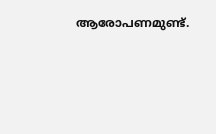ആരോപണമുണ്ട്.